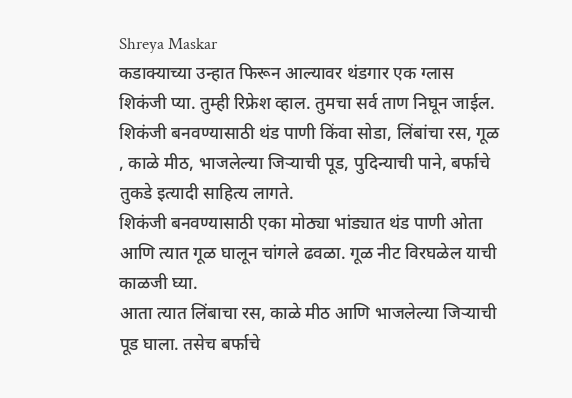Shreya Maskar
कडाक्याच्या उन्हात फिरून आल्यावर थंडगार एक ग्लास शिकंजी प्या. तुम्ही रिफ्रेश व्हाल. तुमचा सर्व ताण निघून जाईल.
शिकंजी बनवण्यासाठी थंड पाणी किंवा सोडा, लिंबांचा रस, गूळ , काळे मीठ, भाजलेल्या जिऱ्याची पूड, पुदिन्याची पाने, बर्फाचे तुकडे इत्यादी साहित्य लागते.
शिकंजी बनवण्यासाठी एका मोठ्या भांड्यात थंड पाणी ओता आणि त्यात गूळ घालून चांगले ढवळा. गूळ नीट विरघळेल याची काळजी घ्या.
आता त्यात लिंबाचा रस, काळे मीठ आणि भाजलेल्या जिऱ्याची पूड घाला. तसेच बर्फाचे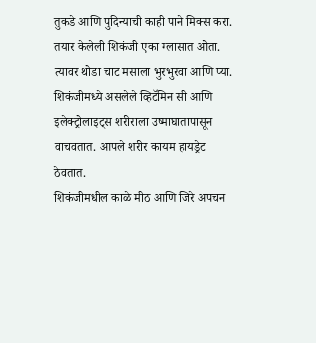तुकडे आणि पुदिन्याची काही पाने मिक्स करा.
तयार केलेली शिकंजी एका ग्लासात ओता. त्यावर थोडा चाट मसाला भुरभुरवा आणि प्या.
शिकंजीमध्ये असलेले व्हिटॅमिन सी आणि इलेक्ट्रोलाइट्स शरीराला उष्माघातापासून वाचवतात. आपले शरीर कायम हायड्रेट ठेवतात.
शिकंजीमधील काळे मीठ आणि जिरे अपचन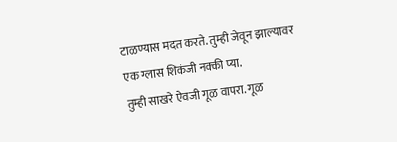टाळण्यास मदत करते. तुम्ही जेवून झाल्यावर एक ग्लास शिकंजी नक्की प्या.
तुम्ही साखरे ऐवजी गूळ वापरा. गूळ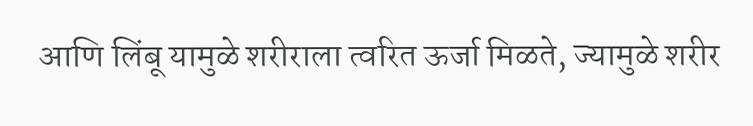आणि लिंबू यामुळे शरीराला त्वरित ऊर्जा मिळते, ज्यामुळे शरीर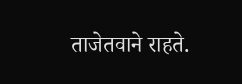ताजेतवाने राहते.